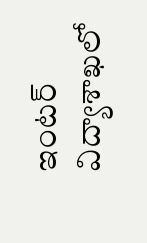ఇంటర్ విద్యాశాఖలో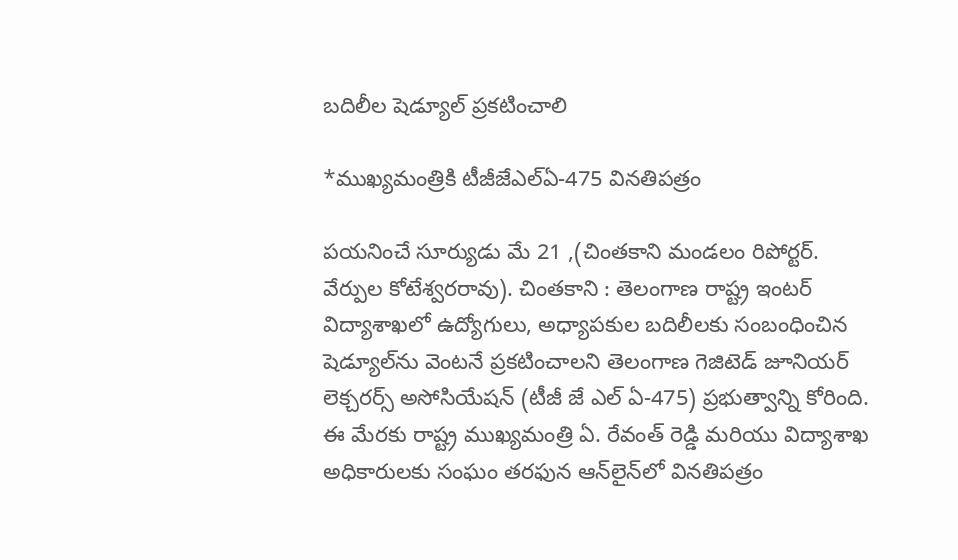బదిలీల షెడ్యూల్ ప్రకటించాలి

*ముఖ్యమంత్రికి టీజీజేఎల్‌ఏ-475 వినతిపత్రం

పయనించే సూర్యుడు మే 21 ,(చింతకాని మండలం రిపోర్టర్. వేర్పుల కోటేశ్వరరావు). చింతకాని : తెలంగాణ రాష్ట్ర ఇంటర్ విద్యాశాఖలో ఉద్యోగులు, అధ్యాపకుల బదిలీలకు సంబంధించిన షెడ్యూల్‌ను వెంటనే ప్రకటించాలని తెలంగాణ గెజిటెడ్ జూనియర్ లెక్చరర్స్ అసోసియేషన్ (టీజీ జే ఎల్ ఏ-475) ప్రభుత్వాన్ని కోరింది. ఈ మేరకు రాష్ట్ర ముఖ్యమంత్రి ఏ. రేవంత్ రెడ్డి మరియు విద్యాశాఖ అధికారులకు సంఘం తరఫున ఆన్‌లైన్‌లో వినతిపత్రం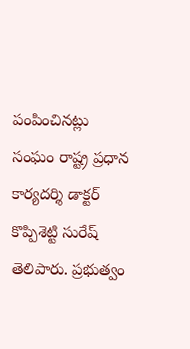పంపించినట్లు సంఘం రాష్ట్ర ప్రధాన కార్యదర్శి డాక్టర్ కొప్పిశెట్టి సురేష్ తెలిపారు. ప్రభుత్వం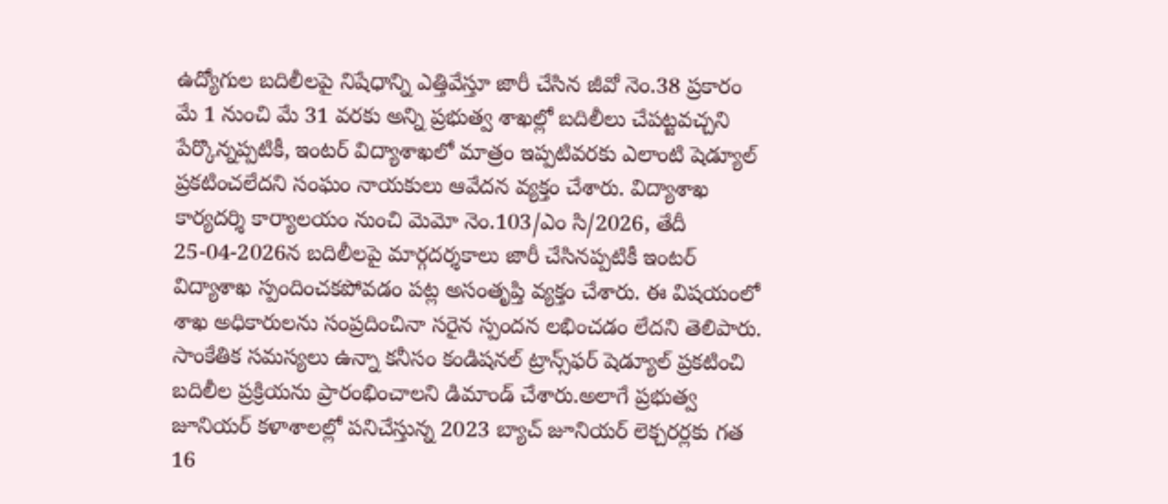ఉద్యోగుల బదిలీలపై నిషేధాన్ని ఎత్తివేస్తూ జారీ చేసిన జీవో నెం.38 ప్రకారం మే 1 నుంచి మే 31 వరకు అన్ని ప్రభుత్వ శాఖల్లో బదిలీలు చేపట్టవచ్చని పేర్కొన్నప్పటికీ, ఇంటర్ విద్యాశాఖలో మాత్రం ఇప్పటివరకు ఎలాంటి షెడ్యూల్ ప్రకటించలేదని సంఘం నాయకులు ఆవేదన వ్యక్తం చేశారు. విద్యాశాఖ కార్యదర్శి కార్యాలయం నుంచి మెమో నెం.103/ఎం సి/2026, తేదీ 25-04-2026న బదిలీలపై మార్గదర్శకాలు జారీ చేసినప్పటికీ ఇంటర్ విద్యాశాఖ స్పందించకపోవడం పట్ల అసంతృప్తి వ్యక్తం చేశారు. ఈ విషయంలో శాఖ అధికారులను సంప్రదించినా సరైన స్పందన లభించడం లేదని తెలిపారు. సాంకేతిక సమస్యలు ఉన్నా కనీసం కండిషనల్ ట్రాన్స్‌ఫర్ షెడ్యూల్ ప్రకటించి బదిలీల ప్రక్రియను ప్రారంభించాలని డిమాండ్ చేశారు.అలాగే ప్రభుత్వ జూనియర్ కళాశాలల్లో పనిచేస్తున్న 2023 బ్యాచ్ జూనియర్ లెక్చరర్లకు గత 16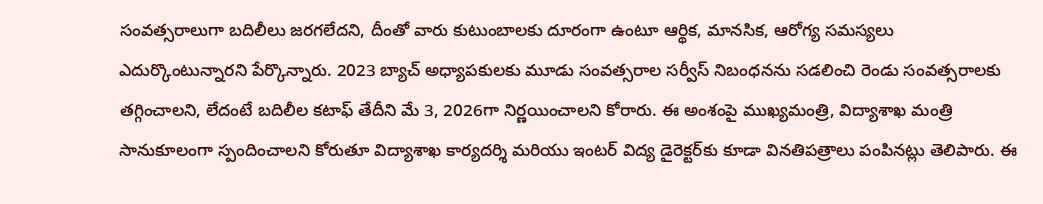సంవత్సరాలుగా బదిలీలు జరగలేదని, దీంతో వారు కుటుంబాలకు దూరంగా ఉంటూ ఆర్థిక, మానసిక, ఆరోగ్య సమస్యలు ఎదుర్కొంటున్నారని పేర్కొన్నారు. 2023 బ్యాచ్ అధ్యాపకులకు మూడు సంవత్సరాల సర్వీస్ నిబంధనను సడలించి రెండు సంవత్సరాలకు తగ్గించాలని, లేదంటే బదిలీల కటాఫ్ తేదీని మే 3, 2026గా నిర్ణయించాలని కోరారు. ఈ అంశంపై ముఖ్యమంత్రి, విద్యాశాఖ మంత్రి సానుకూలంగా స్పందించాలని కోరుతూ విద్యాశాఖ కార్యదర్శి మరియు ఇంటర్ విద్య డైరెక్టర్‌కు కూడా వినతిపత్రాలు పంపినట్లు తెలిపారు. ఈ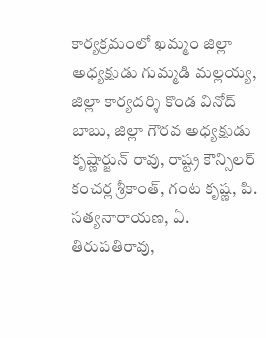కార్యక్రమంలో ఖమ్మం జిల్లా అధ్యక్షుడు గుమ్మడి మల్లయ్య, జిల్లా కార్యదర్శి కొండ వినోద్ బాబు, జిల్లా గౌరవ అధ్యక్షుడు కృష్ణార్జున్ రావు, రాష్ట్ర కౌన్సిలర్ కంచర్ల శ్రీకాంత్, గంట కృష్ణ, పి. సత్యనారాయణ, ఏ. తిరుపతిరావు,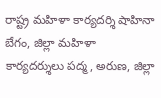రాష్ట్ర మహిళా కార్యదర్శి షాహినా బేగం, జిల్లా మహిళా కార్యదర్శులు పద్మ, అరుణ, జిల్లా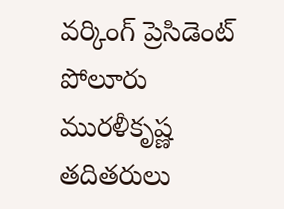వర్కింగ్ ప్రెసిడెంట్ పోలూరు మురళీకృష్ణ తదితరులు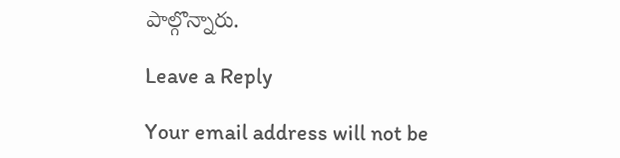పాల్గొన్నారు.

Leave a Reply

Your email address will not be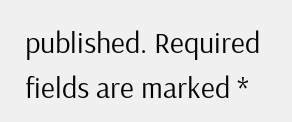published. Required fields are marked *